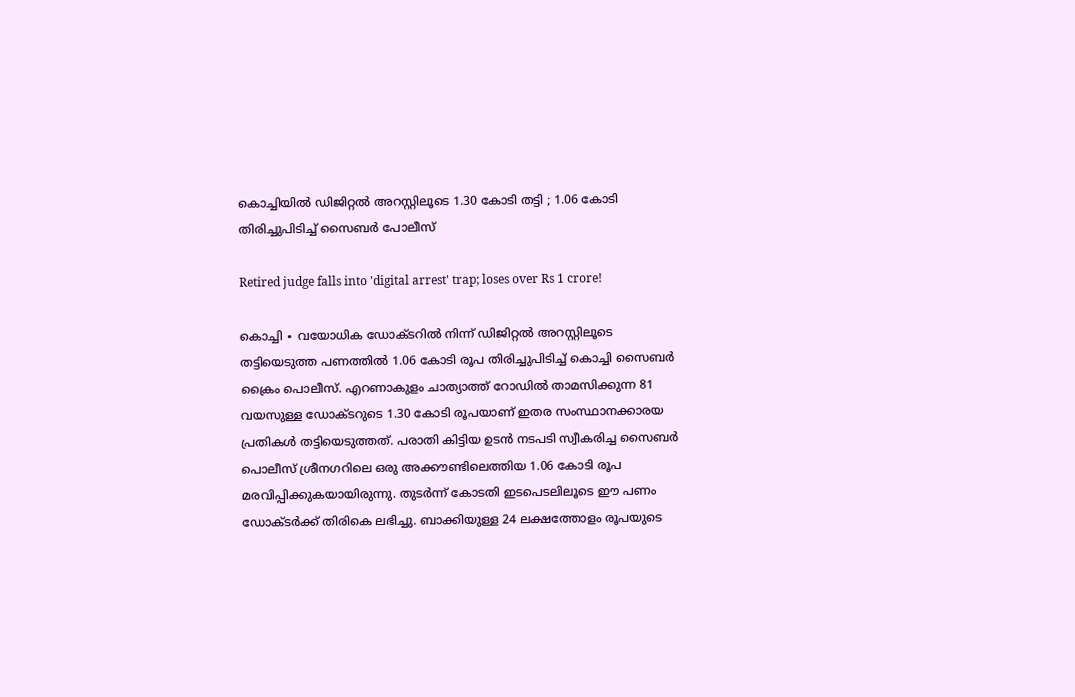കൊച്ചിയിൽ ഡിജിറ്റൽ അറസ്റ്റിലൂടെ 1.30 കോടി തട്ടി ; 1.06 കോടി തിരിച്ചുപിടിച്ച് സൈബർ പോലീസ്

Retired judge falls into 'digital arrest' trap; loses over Rs 1 crore!

കൊച്ചി ∙ വയോധിക ഡോക്ടറിൽ നിന്ന് ഡിജിറ്റൽ അറസ്റ്റിലൂടെ തട്ടിയെടുത്ത പണത്തിൽ 1.06 കോടി രൂപ തിരിച്ചുപിടിച്ച് കൊച്ചി സൈബർ ക്രൈം പൊലീസ്. എറണാകുളം ചാത്യാത്ത് റോഡിൽ താമസിക്കുന്ന 81 വയസുള്ള ഡോക്ടറുടെ 1.30 കോടി രൂപയാണ് ഇതര സംസ്ഥാനക്കാരയ പ്രതികൾ തട്ടിയെടുത്തത്. പരാതി കിട്ടിയ ഉടൻ നടപടി സ്വീകരിച്ച സൈബർ പൊലീസ് ശ്രീനഗറിലെ ഒരു അക്കൗണ്ടിലെത്തിയ 1.06 കോടി രൂപ മരവിപ്പിക്കുകയായിരുന്നു. തുടർന്ന് കോടതി ഇടപെടലിലൂടെ ഈ പണം ഡോക്ടർക്ക് തിരികെ ലഭിച്ചു. ബാക്കിയുള്ള 24 ലക്ഷത്തോളം രൂപയുടെ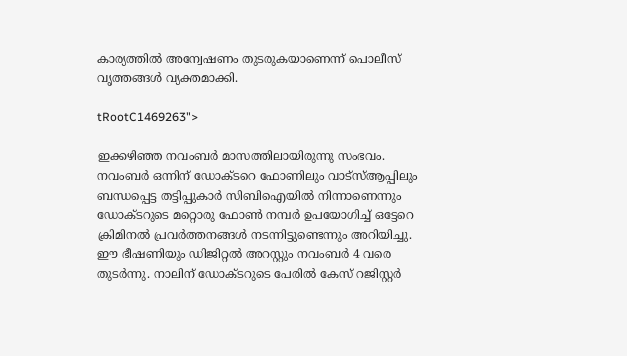കാര്യത്തിൽ അന്വേഷണം തുടരുകയാണെന്ന് പൊലീസ് വൃത്തങ്ങൾ വ്യക്തമാക്കി.

tRootC1469263">

ഇക്കഴിഞ്ഞ നവംബർ മാസത്തിലായിരുന്നു സംഭവം. നവംബർ ഒന്നിന് ഡോക്ടറെ ഫോണിലും വാട്സ്ആപ്പിലും ബന്ധപ്പെട്ട തട്ടിപ്പുകാർ സിബിഐയിൽ നിന്നാണെന്നും ഡോക്ടറുടെ മറ്റൊരു ഫോണ്‍ നമ്പർ ഉപയോഗിച്ച് ഒട്ടേറെ ക്രിമിനൽ പ്രവർത്തനങ്ങൾ നടന്നിട്ടുണ്ടെന്നും അറിയിച്ചു. ഈ ഭീഷണിയും ഡിജിറ്റൽ അറസ്റ്റും നവംബർ 4 വരെ തുടർന്നു. നാലിന് ഡോക്ടറുടെ പേരിൽ കേസ് റജിസ്റ്റർ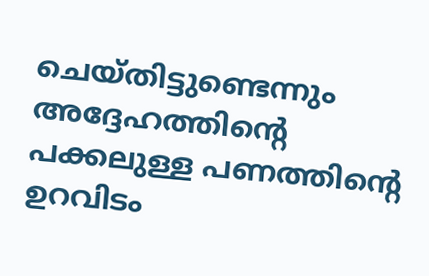ചെയ്തിട്ടുണ്ടെന്നും അദ്ദേഹത്തിന്റെ പക്കലുള്ള പണത്തിന്റെ ഉറവിടം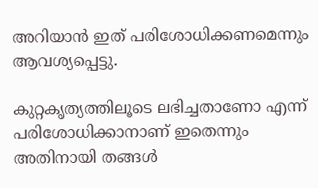അറിയാൻ ഇത് പരിശോധിക്കണമെന്നും ആവശ്യപ്പെട്ടു.

കുറ്റകൃത്യത്തിലൂടെ ലഭിച്ചതാണോ എന്ന് പരിശോധിക്കാനാണ് ഇതെന്നും അതിനായി തങ്ങൾ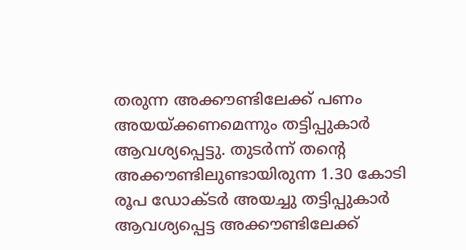തരുന്ന അക്കൗണ്ടിലേക്ക് പണം അയയ്ക്കണമെന്നും തട്ടിപ്പുകാർ ആവശ്യപ്പെട്ടു. തുടർന്ന് തന്റെ അക്കൗണ്ടിലുണ്ടായിരുന്ന 1.30 കോടി രൂപ ഡോക്ടർ അയച്ചു തട്ടിപ്പുകാർ ആവശ്യപ്പെട്ട അക്കൗണ്ടിലേക്ക്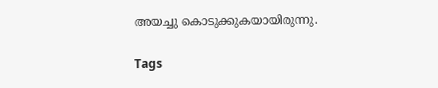അയച്ചു കൊടുക്കുകയായിരുന്നു.

Tags